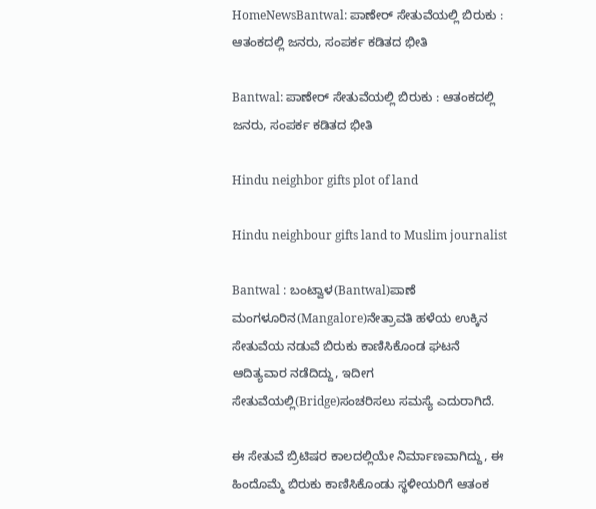HomeNewsBantwal: ಪಾಣೇರ್ ಸೇತುವೆಯಲ್ಲಿ ಬಿರುಕು : ಆತಂಕದಲ್ಲಿ ಜನರು, ಸಂಪರ್ಕ ಕಡಿತದ ಭೀತಿ

Bantwal: ಪಾಣೇರ್ ಸೇತುವೆಯಲ್ಲಿ ಬಿರುಕು : ಆತಂಕದಲ್ಲಿ ಜನರು, ಸಂಪರ್ಕ ಕಡಿತದ ಭೀತಿ

Hindu neighbor gifts plot of land

Hindu neighbour gifts land to Muslim journalist

Bantwal : ಬಂಟ್ವಾಳ(Bantwal)ಪಾಣೆ ಮಂಗಳೂರಿನ(Mangalore)ನೇತ್ರಾವತಿ ಹಳೆಯ ಉಕ್ಕಿನ ಸೇತುವೆಯ ನಡುವೆ ಬಿರುಕು ಕಾಣಿಸಿಕೊಂಡ ಘಟನೆ ಆದಿತ್ಯವಾರ ನಡೆದಿದ್ದು, ಇದೀಗ ಸೇತುವೆಯಲ್ಲಿ(Bridge)ಸಂಚರಿಸಲು ಸಮಸ್ಯೆ ಎದುರಾಗಿದೆ.

ಈ ಸೇತುವೆ ಬ್ರಿಟಿಷರ ಕಾಲದಲ್ಲಿಯೇ ನಿರ್ಮಾಣವಾಗಿದ್ದು, ಈ ಹಿಂದೊಮ್ಮೆ ಬಿರುಕು ಕಾಣಿಸಿಕೊಂಡು ಸ್ಥಳೀಯರಿಗೆ ಆತಂಕ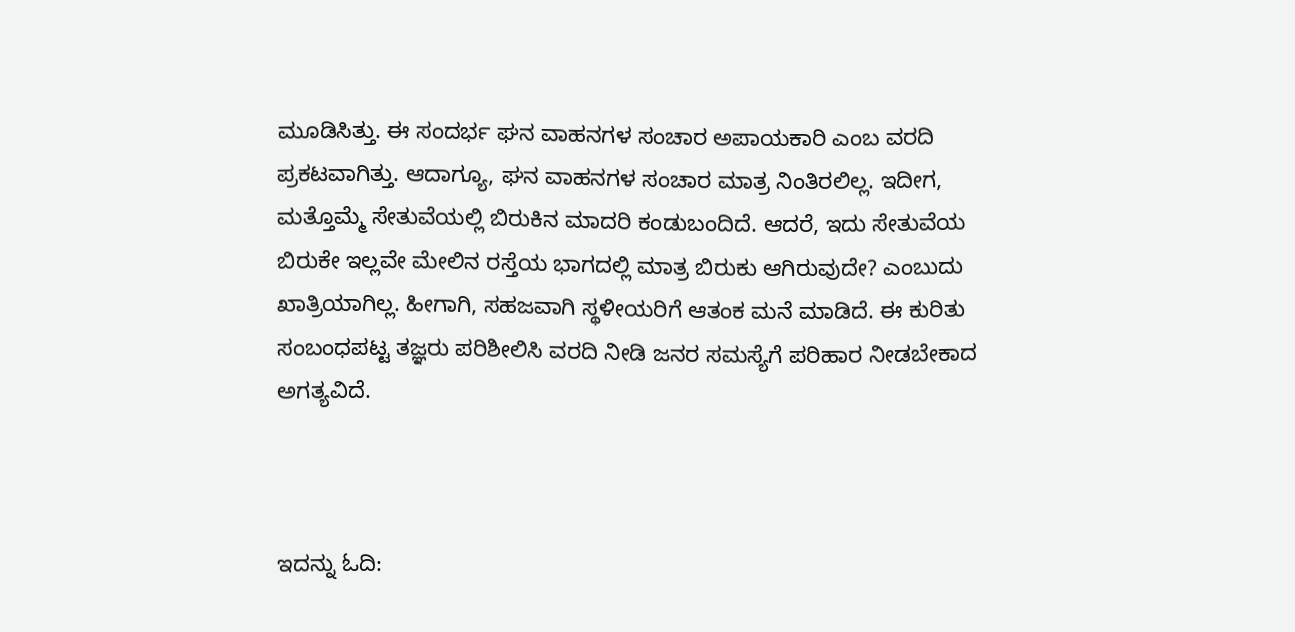ಮೂಡಿಸಿತ್ತು. ಈ ಸಂದರ್ಭ ಘನ ವಾಹನಗಳ ಸಂಚಾರ ಅಪಾಯಕಾರಿ ಎಂಬ ವರದಿ ಪ್ರಕಟವಾಗಿತ್ತು. ಆದಾಗ್ಯೂ, ಘನ ವಾಹನಗಳ ಸಂಚಾರ ಮಾತ್ರ ನಿಂತಿರಲಿಲ್ಲ. ಇದೀಗ, ಮತ್ತೊಮ್ಮೆ ಸೇತುವೆಯಲ್ಲಿ ಬಿರುಕಿನ ಮಾದರಿ ಕಂಡುಬಂದಿದೆ. ಆದರೆ, ಇದು ಸೇತುವೆಯ ಬಿರುಕೇ ಇಲ್ಲವೇ ಮೇಲಿನ ರಸ್ತೆಯ ಭಾಗದಲ್ಲಿ ಮಾತ್ರ ಬಿರುಕು ಆಗಿರುವುದೇ? ಎಂಬುದು ಖಾತ್ರಿಯಾಗಿಲ್ಲ. ಹೀಗಾಗಿ, ಸಹಜವಾಗಿ ಸ್ಥಳೀಯರಿಗೆ ಆತಂಕ ಮನೆ ಮಾಡಿದೆ. ಈ ಕುರಿತು ಸಂಬಂಧಪಟ್ಟ ತಜ್ಞರು ಪರಿಶೀಲಿಸಿ ವರದಿ ನೀಡಿ ಜನರ ಸಮಸ್ಯೆಗೆ ಪರಿಹಾರ ನೀಡಬೇಕಾದ ಅಗತ್ಯವಿದೆ.



ಇದನ್ನು ಓದಿ: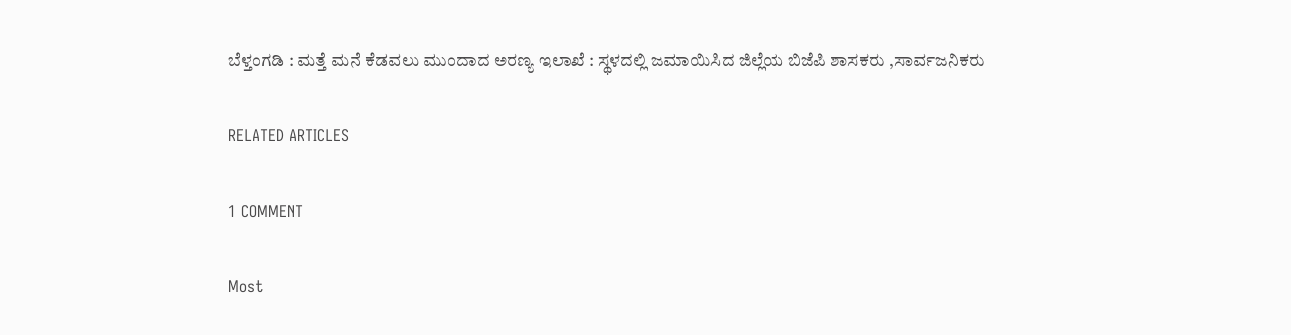ಬೆಳ್ತಂಗಡಿ : ಮತ್ತೆ ಮನೆ ಕೆಡವಲು ಮುಂದಾದ ಅರಣ್ಯ ಇಲಾಖೆ : ಸ್ಥಳದಲ್ಲಿ ಜಮಾಯಿಸಿದ ಜಿಲ್ಲೆಯ ಬಿಜೆಪಿ ಶಾಸಕರು ,ಸಾರ್ವಜನಿಕರು

RELATED ARTICLES

1 COMMENT

Most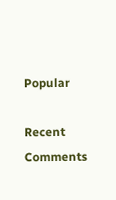Popular

Recent Comments